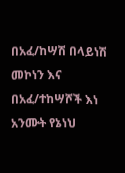በአፈ/ከሣሽ በላይነሽ መኮነን እና በአፈ/ተከሣሾች እነ አንሙት የኔነህ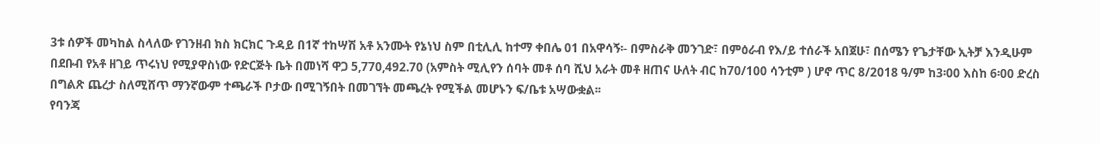3ቱ ሰዎች መካከል ስላለው የገንዘብ ክስ ክርክር ጉዳይ በ1ኛ ተከሣሽ አቶ አንሙት የኔነህ ስም በቲሊሊ ከተማ ቀበሌ 01 በአዋሳኝ፡- በምስራቅ መንገድ፣ በምዕራብ የእ/ይ ተሰራች አበጀሁ፣ በሰሜን የጌታቸው ኢትቻ እንዲሁም በደቡብ የአቶ ዘገይ ጥሩነህ የሚያዋስነው የድርጅት ቤት በመነሻ ዋጋ 5,770,492.70 (አምስት ሚሊየን ሰባት መቶ ሰባ ሺህ አራት መቶ ዘጠና ሁለት ብር ከ70/100 ሳንቲም ) ሆኖ ጥር 8/2018 ዓ/ም ከ3፡00 እስከ 6፡00 ድረስ በግልጽ ጨረታ ስለሚሸጥ ማንኛውም ተጫራች ቦታው በሚገኝበት በመገኘት መጫረት የሚችል መሆኑን ፍ/ቤቱ አሣውቋል፡፡
የባንጃ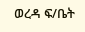ወረዳ ፍ/ቤት